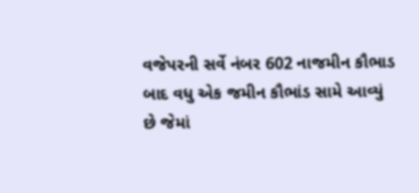વજેપરની સર્વે નંબર 602 નાજમીન કૌભાડ બાદ વધુ એક જમીન કૌભાંડ સામે આવ્યું છે જેમાં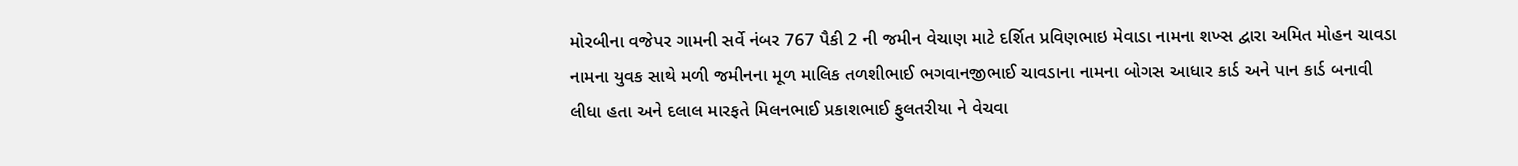મોરબીના વજેપર ગામની સર્વે નંબર 767 પૈકી 2 ની જમીન વેચાણ માટે દર્શિત પ્રવિણભાઇ મેવાડા નામના શખ્સ દ્વારા અમિત મોહન ચાવડા નામના યુવક સાથે મળી જમીનના મૂળ માલિક તળશીભાઈ ભગવાનજીભાઈ ચાવડાના નામના બોગસ આધાર કાર્ડ અને પાન કાર્ડ બનાવી લીધા હતા અને દલાલ મારફતે મિલનભાઈ પ્રકાશભાઈ ફુલતરીયા ને વેચવા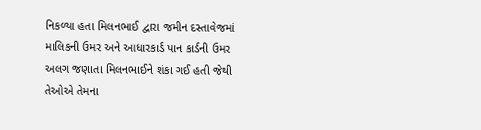નિકળ્યા હતા મિલનભાઈ દ્વારા જમીન દસ્તાવેજમાં માલિકની ઉમર અને આધારકાર્ડ પાન કાર્ડની ઉમર અલગ જણાતા મિલનભાઈને શંકા ગઈ હતી જેથી તેઓએ તેમના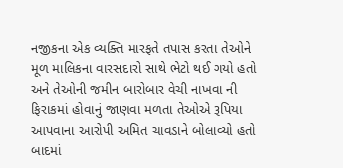નજીકના એક વ્યક્તિ મારફતે તપાસ કરતા તેઓને મૂળ માલિકના વારસદારો સાથે ભેટો થઈ ગયો હતો અને તેઓની જમીન બારોબાર વેચી નાખવા ની ફિરાકમાં હોવાનું જાણવા મળતા તેઓએ રૂપિયા આપવાના આરોપી અમિત ચાવડાને બોલાવ્યો હતો બાદમાં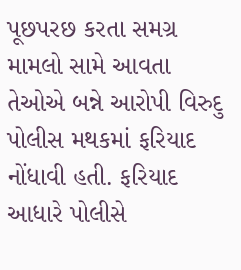પૂછપરછ કરતા સમગ્ર મામલો સામે આવતા તેઓએ બન્ને આરોપી વિરુદુ પોલીસ મથકમાં ફરિયાદ નોંધાવી હતી. ફરિયાદ આધારે પોલીસે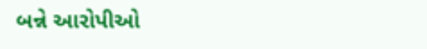બન્ને આરોપીઓ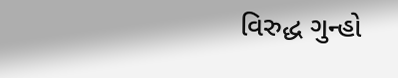વિરુદ્ધ ગુન્હો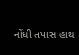નોંધી તપાસ હાથ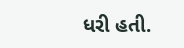ધરી હતી.